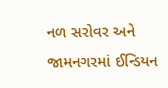નળ સરોવર અને જામનગરમાં ઈન્ડિયન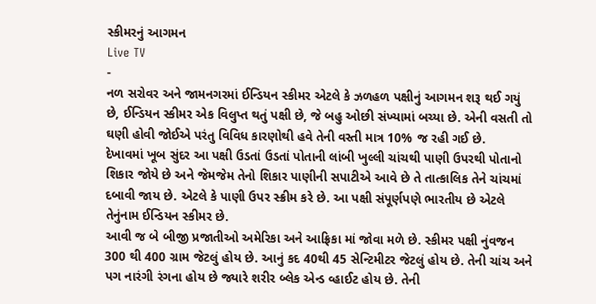સ્કીમરનું આગમન
Live TV
-
નળ સરોવર અને જામનગરમાં ઈન્ડિયન સ્કીમર એટલે કે ઝળહળ પક્ષીનું આગમન શરૂ થઈ ગયું છે, ઈન્ડિયન સ્કીમર એક વિલુપ્ત થતું પક્ષી છે, જે બહુ ઓછી સંખ્યામાં બચ્યા છે. એની વસતી તો ઘણી હોવી જોઈએ પરંતુ વિવિધ કારણોથી હવે તેની વસ્તી માત્ર 10% જ રહી ગઈ છે.
દેખાવમાં ખૂબ સુંદર આ પક્ષી ઉડતાં ઉડતાં પોતાની લાંબી ખુલ્લી ચાંચથી પાણી ઉપરથી પોતાનો શિકાર જોયે છે અને જેમજેમ તેનો શિકાર પાણીની સપાટીએ આવે છે તે તાત્કાલિક તેને ચાંચમાં દબાવી જાય છે. એટલે કે પાણી ઉપર સ્ક્રીમ કરે છે. આ પક્ષી સંપૂર્ણપણે ભારતીય છે એટલે તેનુંનામ ઈન્ડિયન સ્કીમર છે.
આવી જ બે બીજી પ્રજાતીઓ અમેરિકા અને આફ્રિકા માં જોવા મળે છે. સ્કીમર પક્ષી નુંવજન 300 થી 400 ગ્રામ જેટલું હોય છે. આનું કદ 40થી 45 સેન્ટિમીટર જેટલું હોય છે. તેની ચાંચ અને પગ નારંગી રંગના હોય છે જ્યારે શરીર બ્લેક એન્ડ વ્હાઈટ હોય છે. તેની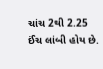ચાંચ 2થી 2.25 ઈંચ લાંબી હોય છે.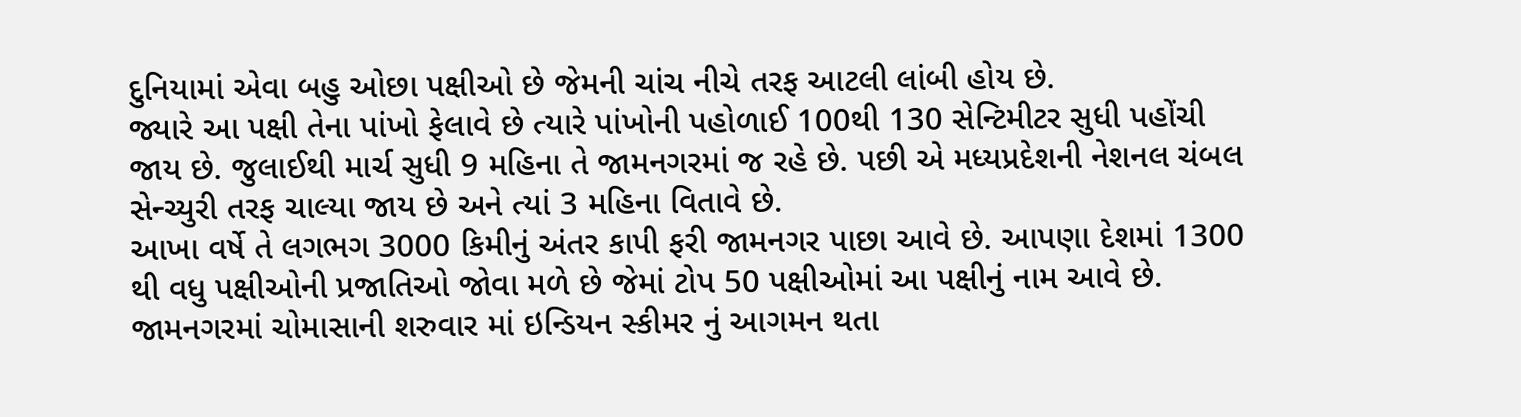દુનિયામાં એવા બહુ ઓછા પક્ષીઓ છે જેમની ચાંચ નીચે તરફ આટલી લાંબી હોય છે.
જ્યારે આ પક્ષી તેના પાંખો ફેલાવે છે ત્યારે પાંખોની પહોળાઈ 100થી 130 સેન્ટિમીટર સુધી પહોંચી જાય છે. જુલાઈથી માર્ચ સુધી 9 મહિના તે જામનગરમાં જ રહે છે. પછી એ મધ્યપ્રદેશની નેશનલ ચંબલ સેન્ચ્યુરી તરફ ચાલ્યા જાય છે અને ત્યાં 3 મહિના વિતાવે છે.
આખા વર્ષે તે લગભગ 3000 કિમીનું અંતર કાપી ફરી જામનગર પાછા આવે છે. આપણા દેશમાં 1300 થી વધુ પક્ષીઓની પ્રજાતિઓ જોવા મળે છે જેમાં ટોપ 50 પક્ષીઓમાં આ પક્ષીનું નામ આવે છે. જામનગરમાં ચોમાસાની શરુવાર માં ઇન્ડિયન સ્કીમર નું આગમન થતા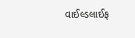વાઈલ્ડલાઈફ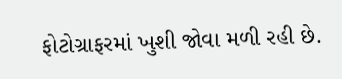ફોટોગ્રાફરમાં ખુશી જોવા મળી રહી છે.